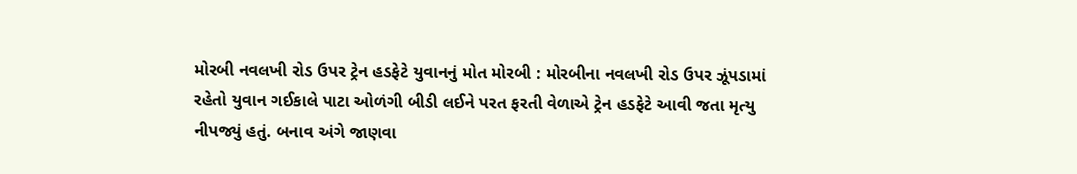મોરબી નવલખી રોડ ઉપર ટ્રેન હડફેટે યુવાનનું મોત મોરબી : મોરબીના નવલખી રોડ ઉપર ઝૂંપડામાં રહેતો યુવાન ગઈકાલે પાટા ઓળંગી બીડી લઈને પરત ફરતી વેળાએ ટ્રેન હડફેટે આવી જતા મૃત્યુ નીપજ્યું હતું. બનાવ અંગે જાણવા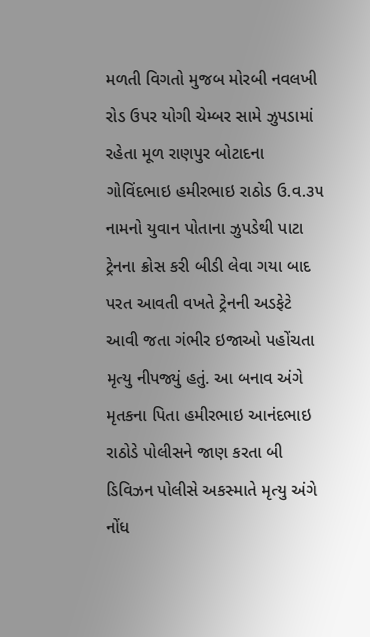મળતી વિગતો મુજબ મોરબી નવલખી રોડ ઉપર યોગી ચેમ્બર સામે ઝુપડામાં રહેતા મૂળ રાણપુર બોટાદના ગોવિંદભાઇ હમીરભાઇ રાઠોડ ઉ.વ.૩૫ નામનો યુવાન પોતાના ઝુપડેથી પાટા ટ્રેનના ક્રોસ કરી બીડી લેવા ગયા બાદ પરત આવતી વખતે ટ્રેનની અડફેટે આવી જતા ગંભીર ઇજાઓ પહોંચતા મૃત્યુ નીપજ્યું હતું. આ બનાવ અંગે મૃતકના પિતા હમીરભાઇ આનંદભાઇ રાઠોડે પોલીસને જાણ કરતા બી ડિવિઝન પોલીસે અકસ્માતે મૃત્યુ અંગે નોંધ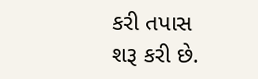કરી તપાસ શરૂ કરી છે.